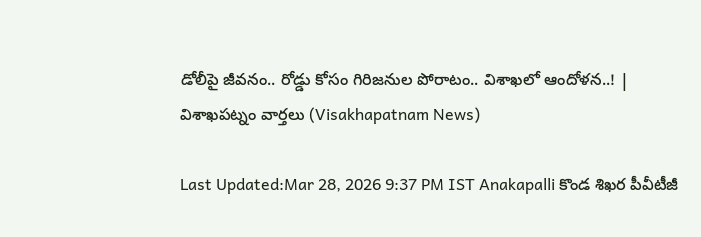డోలీపై జీవనం.. రోడ్డు కోసం గిరిజనుల పోరాటం.. విశాఖలో ఆందోళన..! | విశాఖపట్నం వార్తలు (Visakhapatnam News)

Last Updated:Mar 28, 2026 9:37 PM IST Anakapalli కొండ శిఖర పీవీటీజీ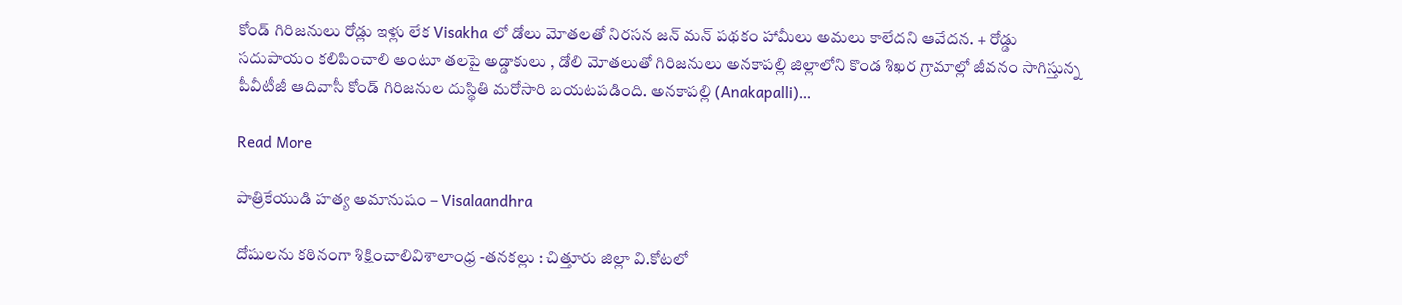కోండ్ గిరిజనులు రోడ్లు ఇళ్లు లేక Visakha లో డోలు మోతలతో నిరసన జన్ మన్ పథకం హామీలు అమలు కాలేదని ఆవేదన. + రోడ్డు సదుపాయం కలిపించాలి అంటూ తలపై అడ్డాకులు , డోలి మోతలుతో గిరిజనులు అనకాపల్లి జిల్లాలోని కొండ శిఖర గ్రామాల్లో జీవనం సాగిస్తున్న పీవీటీజీ ఆదివాసీ కోండ్ గిరిజనుల దుస్థితి మరోసారి బయటపడింది. అనకాపల్లి (Anakapalli)…

Read More

పాత్రికేయుడి హత్య అమానుషం – Visalaandhra

దోషులను కఠినంగా శిక్షించాలివిశాలాంధ్ర -తనకల్లు : చిత్తూరు జిల్లా వి.కోటలో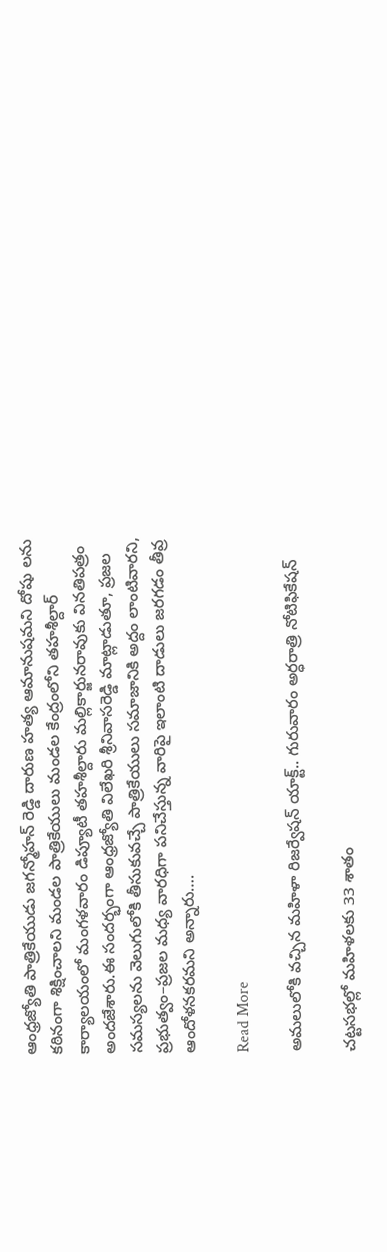ఆంధ్రజ్యోతి పాత్రికేయుడు జగన్మోహన్ రెడ్డి దారుణ హత్య ఆమానుషమని దోషు లను కఠినంగా శిక్షించాలని మండల పాత్రికేయులు మండల కేంద్రంలోని తహశీల్దార్ కార్యాలయంలో మంగళవారం డిప్యూటీ తహశీల్దారు మల్లికార్జునరావుకు వినతిపత్రం అందజేశారు.ఈ సందర్భంగా ఆంధ్రజ్యోతి విలేఖరి శ్రీనివాసరెడ్డి మాట్లాడుతూ, ప్రజల సమస్యలను వెలుగులోకి తీసుకువచ్చే పాత్రికేయులు సమాజానికి అద్దం లాంటివారని, ప్రభుత్వం–ప్రజల మధ్య వారధిగా పనిచేస్తున్న వారిపై ఇలాంటి దాడులు జరగడం తీవ్ర ఆందోళనకరమని అన్నారు….

Read More

అమలులోకి వచ్చిన మహిళా రిజర్వేషన్ యాక్ట్.. గురువారం అర్ధరాత్రి నోటిఫికేషన్

చట్టసభల్లో మహిళలకు 33 శాతం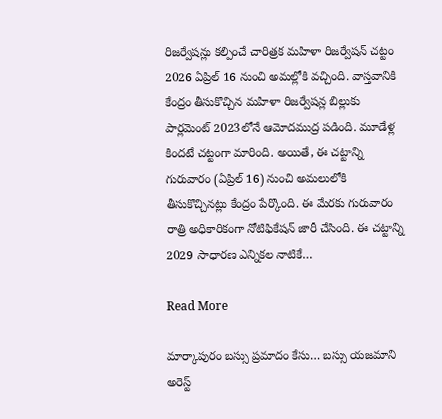రిజర్వేషన్లు కల్పించే చారిత్రక మహిళా రిజర్వేషన్ చట్టం 2026 ఏప్రిల్ 16 నుంచి అమల్లోకి వచ్చింది. వాస్తవానికి కేంద్రం తీసుకొచ్చిన మహిళా రిజర్వేషన్ల బిల్లుకు పార్లమెంట్ 2023లోనే ఆమోదముద్ర పడింది. మూడేళ్ల కిందటే చట్టంగా మారింది. అయితే, ఈ చట్టాన్ని గురువారం (ఏప్రిల్ 16) నుంచి అమలులోకి తీసుకొచ్చినట్లు కేంద్రం పేర్కొంది. ఈ మేరకు గురువారం రాత్రి అధికారికంగా నోటిఫికేషన్ జారీ చేసింది. ఈ చట్టాన్ని 2029 సాధారణ ఎన్నికల నాటికే…

Read More

మార్కాపురం బస్సు ప్రమాదం కేసు… బస్సు యజమాని అరెస్ట్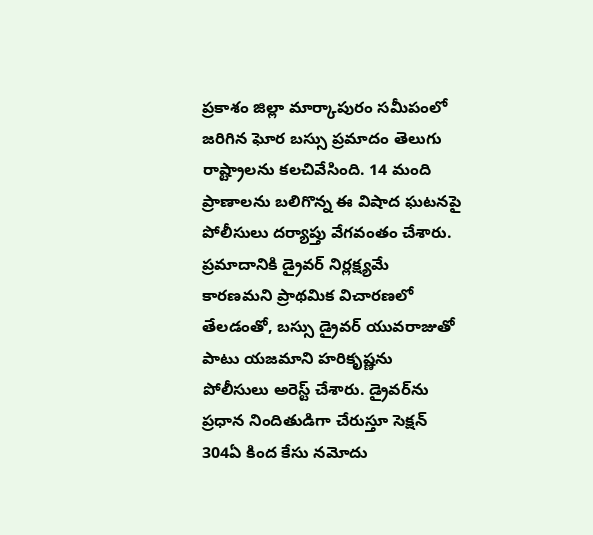ప్రకాశం జిల్లా మార్కాపురం సమీపంలో జరిగిన ఘోర బస్సు ప్రమాదం తెలుగు రాష్ట్రాలను కలచివేసింది. 14 మంది ప్రాణాలను బలిగొన్న ఈ విషాద ఘటనపై పోలీసులు దర్యాప్తు వేగవంతం చేశారు. ప్రమాదానికి డ్రైవర్ నిర్లక్ష్యమే కారణమని ప్రాథమిక విచారణలో తేలడంతో, బస్సు డ్రైవర్ యువరాజుతో పాటు యజమాని హరికృష్ణను పోలీసులు అరెస్ట్ చేశారు. డ్రైవర్‌ను ప్రధాన నిందితుడిగా చేరుస్తూ సెక్షన్ 304ఏ కింద కేసు నమోదు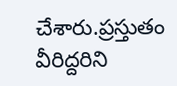చేశారు.ప్రస్తుతం వీరిద్దరిని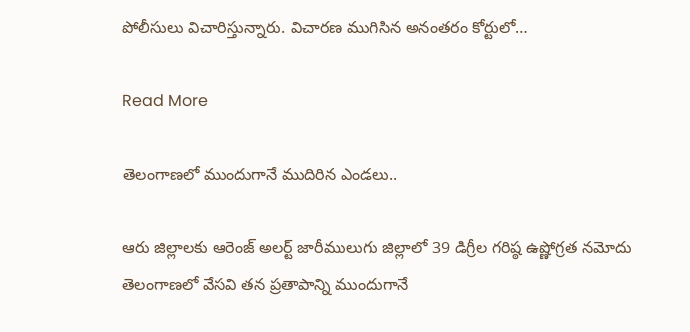పోలీసులు విచారిస్తున్నారు. విచారణ ముగిసిన అనంతరం కోర్టులో…

Read More

తెలంగాణలో ముందుగానే ముదిరిన ఎండలు..

ఆరు జిల్లాలకు ఆరెంజ్ అలర్ట్ జారీములుగు జిల్లాలో 39 డిగ్రీల గరిష్ఠ ఉష్ణోగ్రత నమోదు తెలంగాణలో వేసవి తన ప్రతాపాన్ని ముందుగానే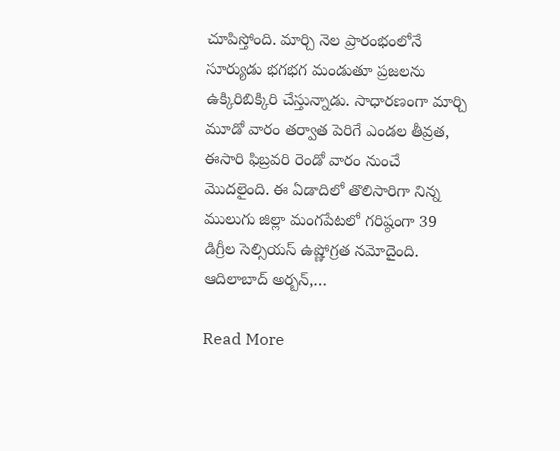చూపిస్తోంది. మార్చి నెల ప్రారంభంలోనే సూర్యుడు భగభగ మండుతూ ప్రజలను ఉక్కిరిబిక్కిరి చేస్తున్నాడు. సాధారణంగా మార్చి మూడో వారం తర్వాత పెరిగే ఎండల తీవ్రత, ఈసారి ఫిబ్రవరి రెండో వారం నుంచే మొదలైంది. ఈ ఏడాదిలో తొలిసారిగా నిన్న‌ ములుగు జిల్లా మంగపేటలో గరిష్ఠంగా 39 డిగ్రీల సెల్సియస్ ఉష్ణోగ్రత నమోదైంది. ఆదిలాబాద్ అర్బన్,…

Read More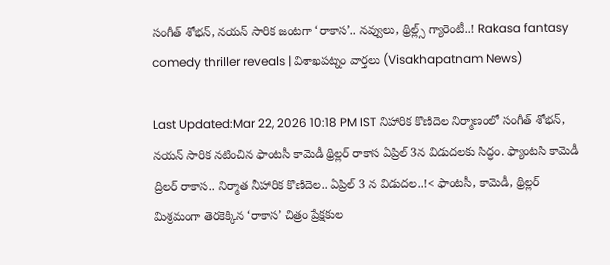సంగీత్ శోభన్, నయన్ సారిక జంటగా ‘రాకాస’.. నవ్వులు, థ్రిల్ల్స్ గ్యారెంటీ..! Rakasa fantasy comedy thriller reveals | విశాఖపట్నం వార్తలు (Visakhapatnam News)

Last Updated:Mar 22, 2026 10:18 PM IST నిహారిక కొణిదెల నిర్మాణంలో సంగీత్ శోభన్, నయన్ సారిక నటించిన ఫాంటసీ కామెడీ థ్రిల్లర్ రాకాస ఏప్రిల్ 3న విడుదలకు సిద్ధం. ఫ్యాంటసి కామెడీ ద్రిలర్ రాకాస.. నిర్మాత నీహారిక కొణిదెల.. ఏప్రిల్ 3 న విడుదల..!< ఫాంటసీ, కామెడీ, థ్రిల్లర్ మిశ్రమంగా తెరకెక్కిన ‘రాకాస’ చిత్రం ప్రేక్షకుల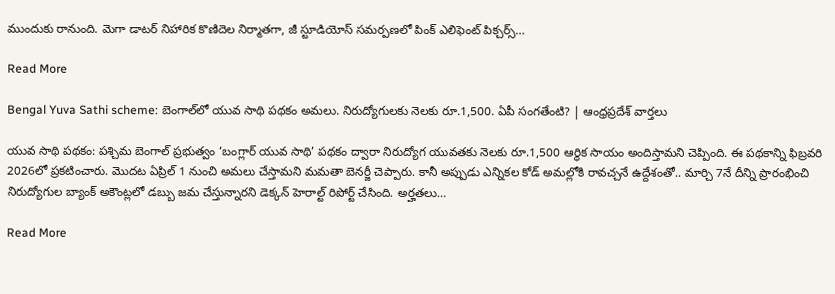ముందుకు రానుంది. మెగా డాటర్ నిహారిక కొణిదెల నిర్మాతగా, జీ స్టూడియోస్ సమర్పణలో పింక్ ఎలిఫెంట్ పిక్చర్స్…

Read More

Bengal Yuva Sathi scheme: బెంగాల్‌లో యువ సాథి పథకం అమలు. నిరుద్యోగులకు నెలకు రూ.1,500. ఏపీ సంగతేంటి? | ఆంధ్రప్రదేశ్ వార్తలు

యువ సాథి పథకం: పశ్చిమ బెంగాల్ ప్రభుత్వం ‘బంగ్లార్ యువ సాథి’ పథకం ద్వారా నిరుద్యోగ యువతకు నెలకు రూ.1,500 ఆర్థిక సాయం అందిస్తామని చెప్పింది. ఈ పథకాన్ని ఫిబ్రవరి 2026లో ప్రకటించారు. మొదట ఏప్రిల్ 1 నుంచి అమలు చేస్తామని మమతా బెనర్జీ చెప్పారు. కానీ అప్పుడు ఎన్నికల కోడ్ అమల్లోకి రావచ్చనే ఉద్దేశంతో.. మార్చి 7నే దీన్ని ప్రారంభించి నిరుద్యోగుల బ్యాంక్ అకౌంట్లలో డబ్బు జమ చేస్తున్నారని డెక్కన్ హెరాల్ట్ రిపోర్ట్ చేసింది. అర్హతలు…

Read More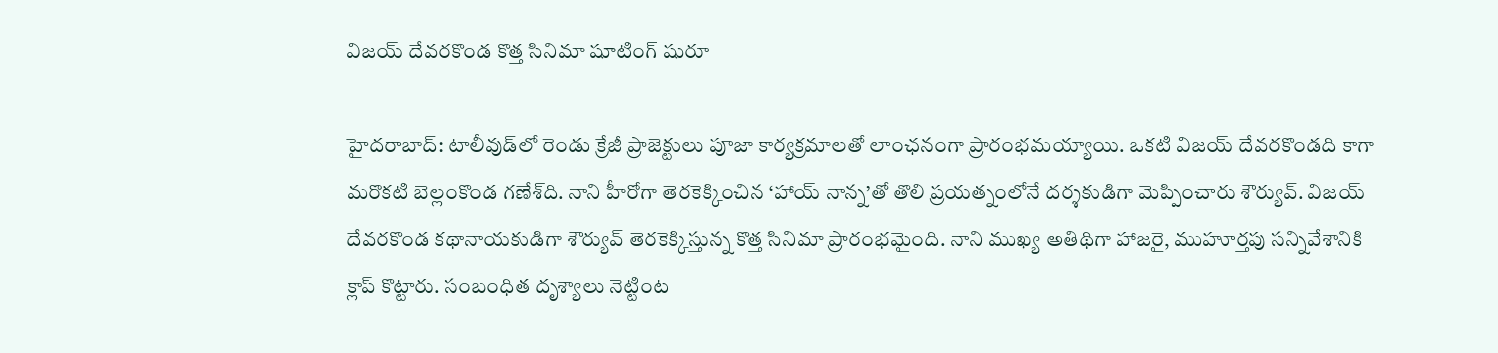విజయ్ దేవరకొండ కొత్త సినిమా షూటింగ్ షురూ

హైదరాబాద్: టాలీవుడ్‌లో రెండు క్రేజీ ప్రాజెక్టులు పూజా కార్యక్రమాలతో లాంఛనంగా ప్రారంభమయ్యాయి. ఒకటి విజయ్ దేవరకొండది కాగా మరొకటి బెల్లంకొండ గణేశ్‌ది. నాని హీరోగా తెరకెక్కించిన ‘హాయ్ నాన్న’తో తొలి ప్రయత్నంలోనే దర్శకుడిగా మెప్పించారు శౌర్యువ్. విజయ్ దేవరకొండ కథానాయకుడిగా శౌర్యువ్ తెరకెక్కిస్తున్న కొత్త సినిమా ప్రారంభమైంది. నాని ముఖ్య అతిథిగా హాజరై, ముహూర్తపు సన్నివేశానికి క్లాప్ కొట్టారు. సంబంధిత దృశ్యాలు నెట్టింట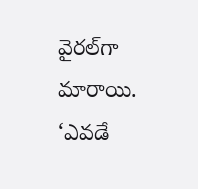వైరల్‌గా మారాయి. ‘ఎవడే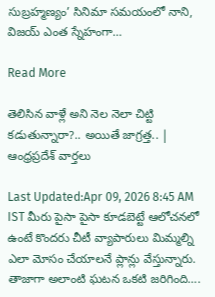సుబ్రహ్మణ్యం’ సినిమా సమయంలో నాని, విజయ్ ఎంత స్నేహంగా…

Read More

తెలిసిన వాళ్లే అని నెల నెలా చిట్టి కడుతున్నారా?.. అయితే జాగ్రత్త.. | ఆంధ్రప్రదేశ్ వార్తలు

Last Updated:Apr 09, 2026 8:45 AM IST మీరు పైసా పైసా కూడబెట్టే ఆలోచనలో ఉంటే కొందరు చీటీ వ్యాపారులు మిమ్మల్ని ఎలా మోసం చేయాలనే ప్లాన్లు వేస్తున్నారు. తాజాగా అలాంటి ఘటన ఒకటి జరిగింది….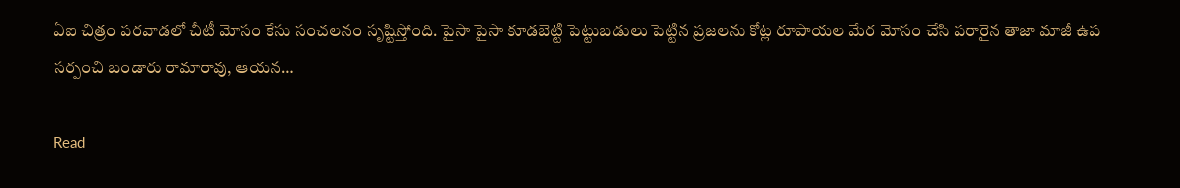ఏఐ చిత్రం పరవాడలో చీటీ మోసం కేసు సంచలనం సృష్టిస్తోంది. పైసా పైసా కూడబెట్టి పెట్టుబడులు పెట్టిన ప్రజలను కోట్ల రూపాయల మేర మోసం చేసి పరారైన తాజా మాజీ ఉప సర్పంచి బండారు రామారావు, ఆయన…

Read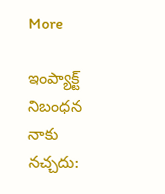More

ఇంప్యాక్ట్ నిబంధన నాకు నచ్చదు: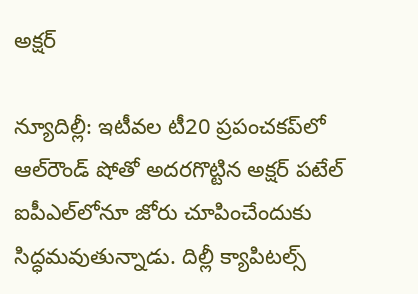అక్షర్

న్యూదిల్లీ: ఇటీవల టీ20 ప్రపంచకప్‌లో ఆల్‌రౌండ్ షోతో అదరగొట్టిన అక్షర్ పటేల్ ఐపీఎల్‌లోనూ జోరు చూపించేందుకు సిద్ధమవుతున్నాడు. దిల్లీ క్యాపిటల్స్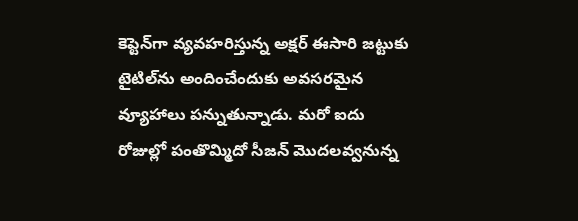కెప్టెన్‌గా వ్యవహరిస్తున్న అక్షర్ ఈసారి జట్టుకు టైటిల్‌ను అందించేందుకు అవసరమైన వ్యూహాలు పన్నుతున్నాడు. మరో ఐదు రోజుల్లో పంతొమ్మిదో సీజన్ మొదలవ్వనున్న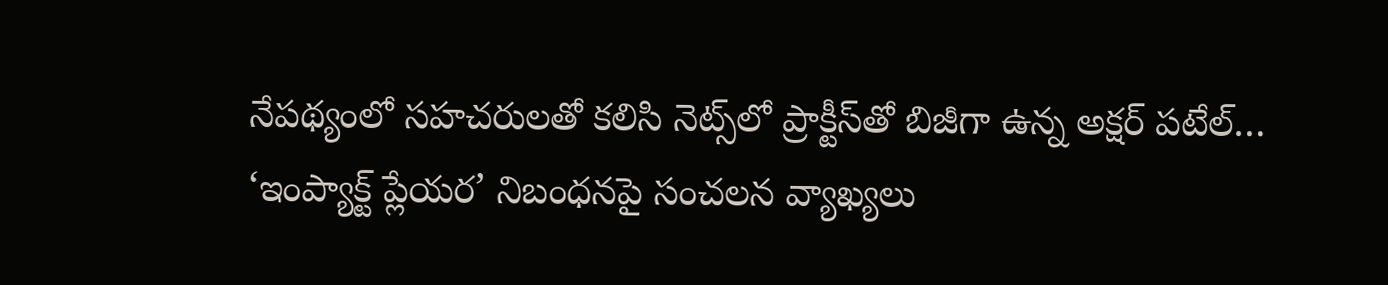నేపథ్యంలో సహచరులతో కలిసి నెట్స్‌లో ప్రాక్టీస్‌తో బిజీగా ఉన్న అక్షర్ పటేల్… ‘ఇంప్యాక్ట్ ప్లేయర’ నిబంధనపై సంచలన వ్యాఖ్యలు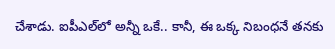చేశాడు. ఐపీఎల్‌లో అన్నీ ఒకే.. కానీ, ఈ ఒక్క నిబంధనే తనకు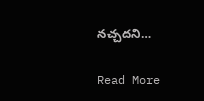నచ్చదని…

Read More